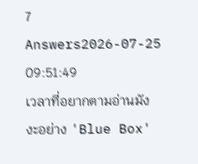7 Answers2026-07-25 09:51:49
เวลาที่อยากตามอ่านมังงะอย่าง 'Blue Box'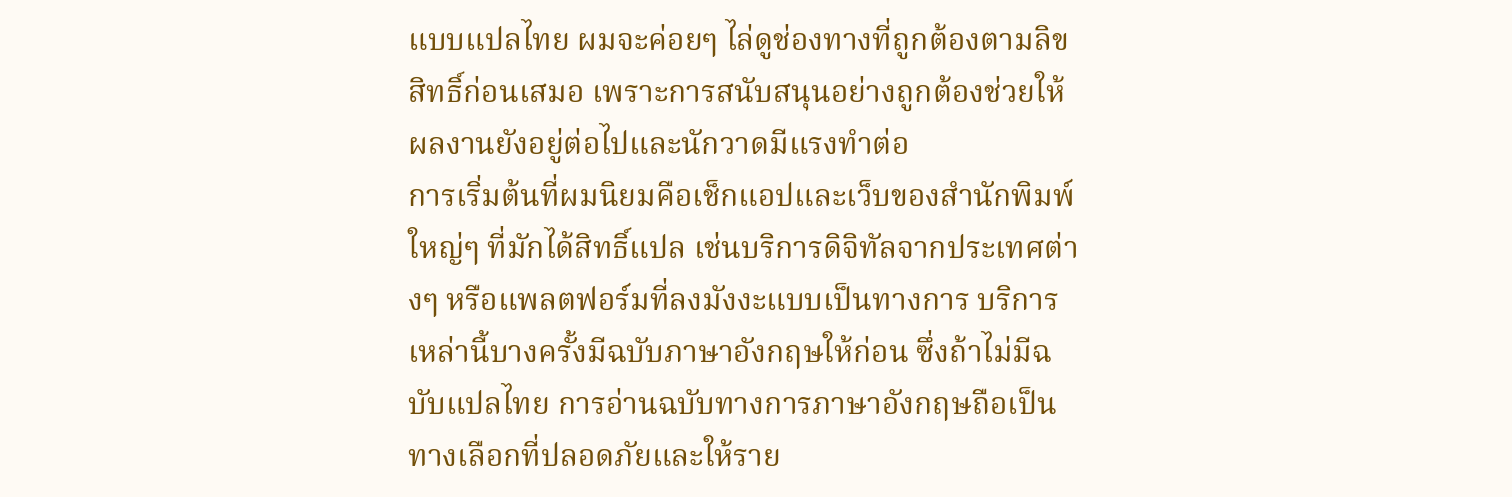แบบแปลไทย ผมจะค่อยๆ ไล่ดูช่องทางที่ถูกต้องตามลิขสิทธิ์ก่อนเสมอ เพราะการสนับสนุนอย่างถูกต้องช่วยให้ผลงานยังอยู่ต่อไปและนักวาดมีแรงทำต่อ
การเริ่มต้นที่ผมนิยมคือเช็กแอปและเว็บของสำนักพิมพ์ใหญ่ๆ ที่มักได้สิทธิ์แปล เช่นบริการดิจิทัลจากประเทศต่างๆ หรือแพลตฟอร์มที่ลงมังงะแบบเป็นทางการ บริการเหล่านี้บางครั้งมีฉบับภาษาอังกฤษให้ก่อน ซึ่งถ้าไม่มีฉบับแปลไทย การอ่านฉบับทางการภาษาอังกฤษถือเป็นทางเลือกที่ปลอดภัยและให้ราย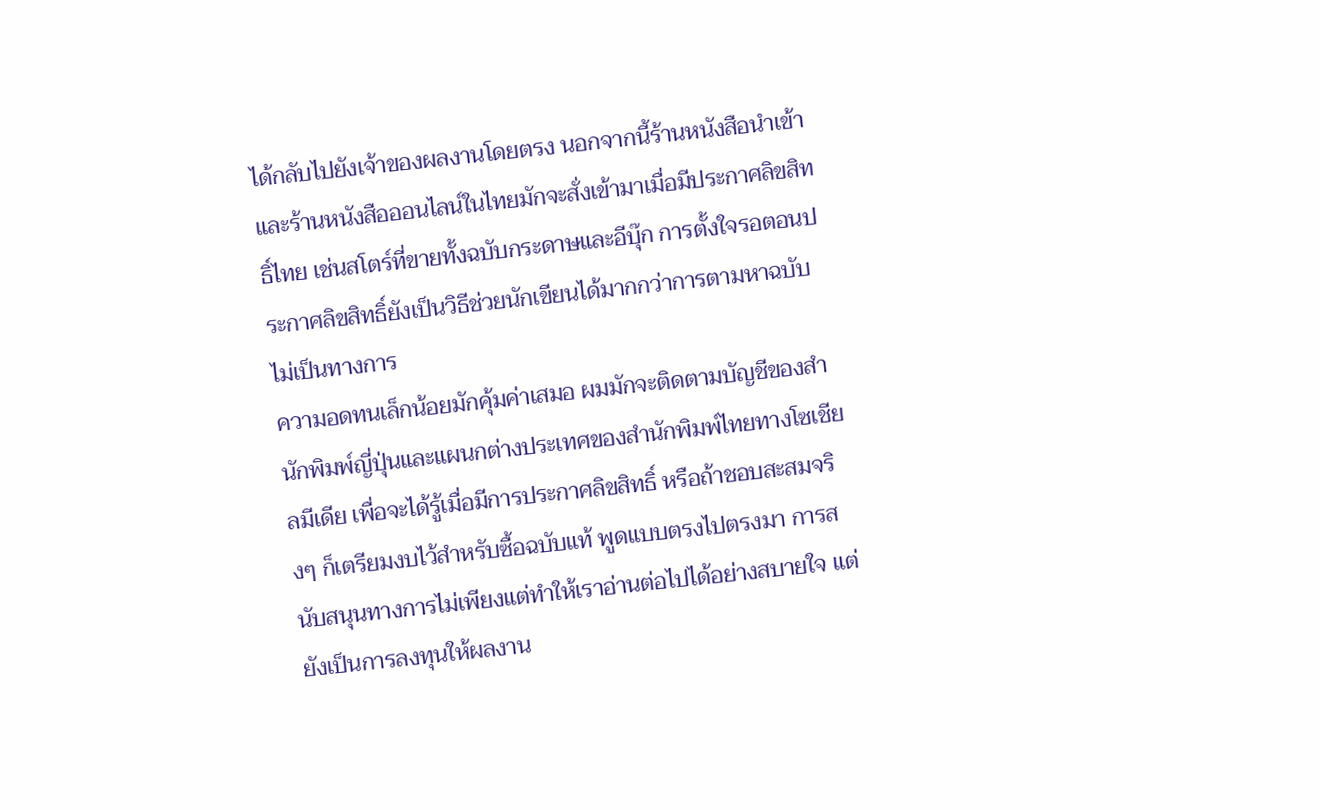ได้กลับไปยังเจ้าของผลงานโดยตรง นอกจากนี้ร้านหนังสือนำเข้าและร้านหนังสือออนไลน์ในไทยมักจะสั่งเข้ามาเมื่อมีประกาศลิขสิทธิ์ไทย เช่นสโตร์ที่ขายทั้งฉบับกระดาษและอีบุ๊ก การตั้งใจรอตอนประกาศลิขสิทธิ์ยังเป็นวิธีช่วยนักเขียนได้มากกว่าการตามหาฉบับไม่เป็นทางการ
ความอดทนเล็กน้อยมักคุ้มค่าเสมอ ผมมักจะติดตามบัญชีของสำนักพิมพ์ญี่ปุ่นและแผนกต่างประเทศของสำนักพิมพ์ไทยทางโซเชียลมีเดีย เพื่อจะได้รู้เมื่อมีการประกาศลิขสิทธิ์ หรือถ้าชอบสะสมจริงๆ ก็เตรียมงบไว้สำหรับซื้อฉบับแท้ พูดแบบตรงไปตรงมา การสนับสนุนทางการไม่เพียงแต่ทำให้เราอ่านต่อไปได้อย่างสบายใจ แต่ยังเป็นการลงทุนให้ผลงาน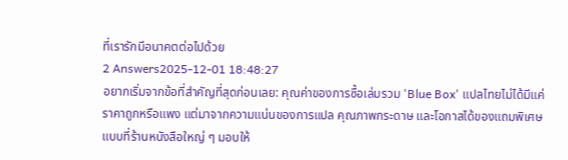ที่เรารักมีอนาคตต่อไปด้วย
2 Answers2025-12-01 18:48:27
อยากเริ่มจากข้อที่สำคัญที่สุดก่อนเลย: คุณค่าของการซื้อเล่มรวม 'Blue Box' แปลไทยไม่ได้มีแค่ราคาถูกหรือแพง แต่มาจากความแน่นของการแปล คุณภาพกระดาษ และโอกาสได้ของแถมพิเศษแบบที่ร้านหนังสือใหญ่ ๆ มอบให้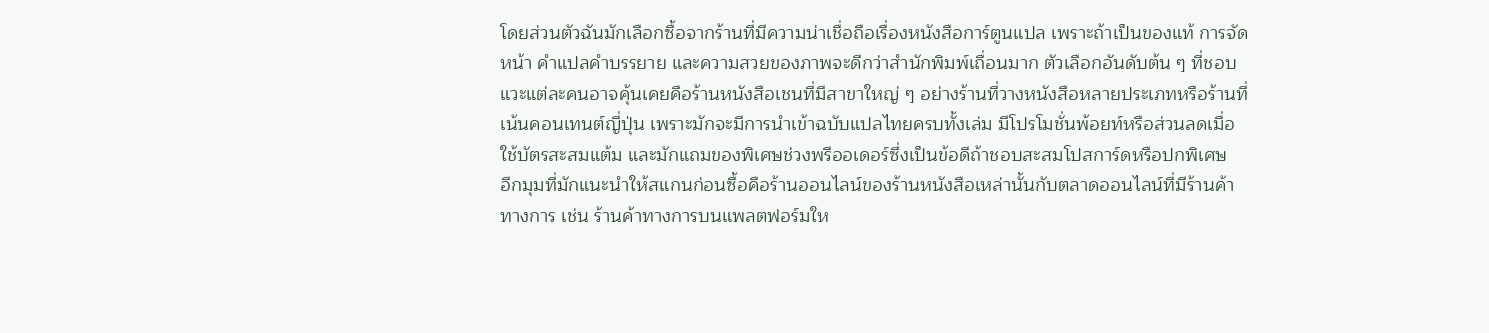โดยส่วนตัวฉันมักเลือกซื้อจากร้านที่มีความน่าเชื่อถือเรื่องหนังสือการ์ตูนแปล เพราะถ้าเป็นของแท้ การจัดหน้า คำแปลคำบรรยาย และความสวยของภาพจะดีกว่าสำนักพิมพ์เถื่อนมาก ตัวเลือกอันดับต้น ๆ ที่ชอบแวะแต่ละคนอาจคุ้นเคยคือร้านหนังสือเชนที่มีสาขาใหญ่ ๆ อย่างร้านที่วางหนังสือหลายประเภทหรือร้านที่เน้นคอนเทนต์ญี่ปุ่น เพราะมักจะมีการนำเข้าฉบับแปลไทยครบทั้งเล่ม มีโปรโมชั่นพ้อยท์หรือส่วนลดเมื่อใช้บัตรสะสมแต้ม และมักแถมของพิเศษช่วงพรีออเดอร์ซึ่งเป็นข้อดีถ้าชอบสะสมโปสการ์ดหรือปกพิเศษ
อีกมุมที่มักแนะนำให้สแกนก่อนซื้อคือร้านออนไลน์ของร้านหนังสือเหล่านั้นกับตลาดออนไลน์ที่มีร้านค้าทางการ เช่น ร้านค้าทางการบนแพลตฟอร์มให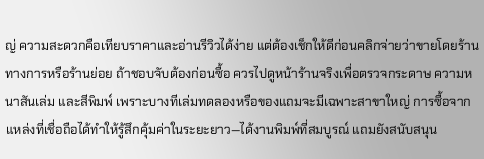ญ่ ความสะดวกคือเทียบราคาและอ่านรีวิวได้ง่าย แต่ต้องเช็กให้ดีก่อนคลิกจ่ายว่าขายโดยร้านทางการหรือร้านย่อย ถ้าชอบจับต้องก่อนซื้อ ควรไปดูหน้าร้านจริงเพื่อตรวจกระดาษ ความหนาสันเล่ม และสีพิมพ์ เพราะบางทีเล่มทดลองหรือของแถมจะมีเฉพาะสาขาใหญ่ การซื้อจากแหล่งที่เชื่อถือได้ทำให้รู้สึกคุ้มค่าในระยะยาว—ได้งานพิมพ์ที่สมบูรณ์ แถมยังสนับสนุน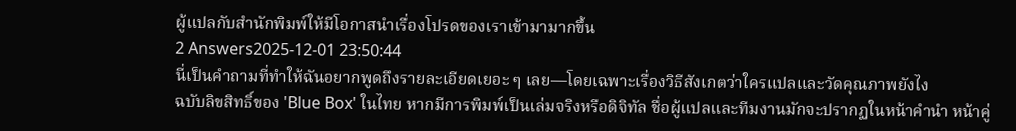ผู้แปลกับสำนักพิมพ์ให้มีโอกาสนำเรื่องโปรดของเราเข้ามามากขึ้น
2 Answers2025-12-01 23:50:44
นี่เป็นคำถามที่ทำให้ฉันอยากพูดถึงรายละเอียดเยอะ ๆ เลย—โดยเฉพาะเรื่องวิธีสังเกตว่าใครแปลและวัดคุณภาพยังไง
ฉบับลิขสิทธิ์ของ 'Blue Box' ในไทย หากมีการพิมพ์เป็นเล่มจริงหรือดิจิทัล ชื่อผู้แปลและทีมงานมักจะปรากฏในหน้าคำนำ หน้าคู่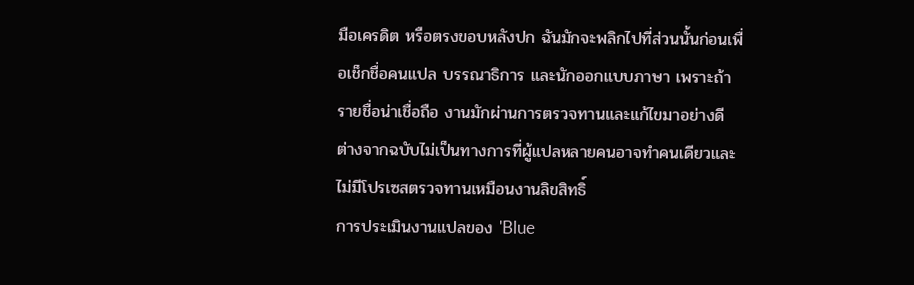มือเครดิต หรือตรงขอบหลังปก ฉันมักจะพลิกไปที่ส่วนนั้นก่อนเพื่อเช็กชื่อคนแปล บรรณาธิการ และนักออกแบบภาษา เพราะถ้ารายชื่อน่าเชื่อถือ งานมักผ่านการตรวจทานและแก้ไขมาอย่างดี ต่างจากฉบับไม่เป็นทางการที่ผู้แปลหลายคนอาจทำคนเดียวและไม่มีโปรเซสตรวจทานเหมือนงานลิขสิทธิ์
การประเมินงานแปลของ 'Blue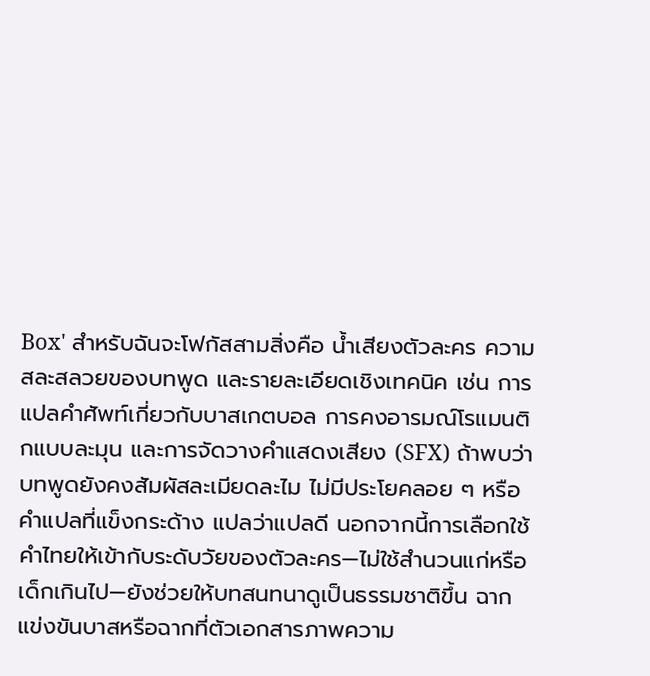Box' สำหรับฉันจะโฟกัสสามสิ่งคือ น้ำเสียงตัวละคร ความสละสลวยของบทพูด และรายละเอียดเชิงเทคนิค เช่น การแปลคำศัพท์เกี่ยวกับบาสเกตบอล การคงอารมณ์โรแมนติกแบบละมุน และการจัดวางคำแสดงเสียง (SFX) ถ้าพบว่าบทพูดยังคงสัมผัสละเมียดละไม ไม่มีประโยคลอย ๆ หรือคำแปลที่แข็งกระด้าง แปลว่าแปลดี นอกจากนี้การเลือกใช้คำไทยให้เข้ากับระดับวัยของตัวละคร—ไม่ใช้สำนวนแก่หรือเด็กเกินไป—ยังช่วยให้บทสนทนาดูเป็นธรรมชาติขึ้น ฉากแข่งขันบาสหรือฉากที่ตัวเอกสารภาพความ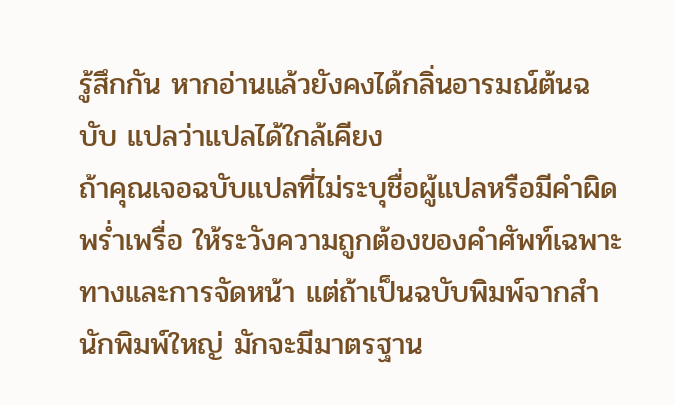รู้สึกกัน หากอ่านแล้วยังคงได้กลิ่นอารมณ์ต้นฉบับ แปลว่าแปลได้ใกล้เคียง
ถ้าคุณเจอฉบับแปลที่ไม่ระบุชื่อผู้แปลหรือมีคำผิดพร่ำเพรื่อ ให้ระวังความถูกต้องของคำศัพท์เฉพาะทางและการจัดหน้า แต่ถ้าเป็นฉบับพิมพ์จากสำนักพิมพ์ใหญ่ มักจะมีมาตรฐาน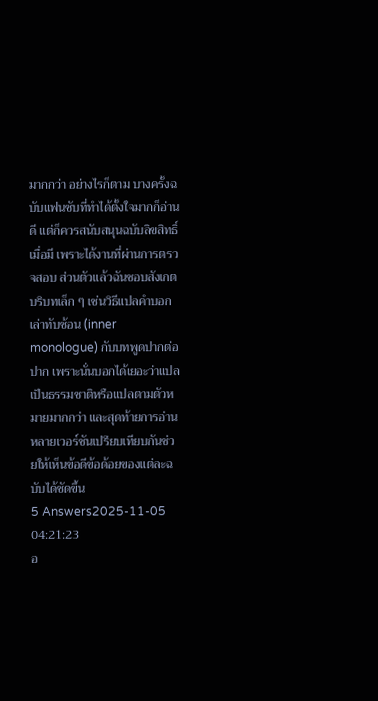มากกว่า อย่างไรก็ตาม บางครั้งฉบับแฟนซับที่ทำได้ตั้งใจมากก็อ่านดี แต่ก็ควรสนับสนุนฉบับลิขสิทธิ์เมื่อมี เพราะได้งานที่ผ่านการตรวจสอบ ส่วนตัวแล้วฉันชอบสังเกตบริบทเล็ก ๆ เช่นวิธีแปลคำบอกเล่าทับซ้อน (inner monologue) กับบทพูดปากต่อปาก เพราะนั่นบอกได้เยอะว่าแปลเป็นธรรมชาติหรือแปลตามตัวหมายมากกว่า และสุดท้ายการอ่านหลายเวอร์ชันเปรียบเทียบกันช่วยให้เห็นข้อดีข้อด้อยของแต่ละฉบับได้ชัดขึ้น
5 Answers2025-11-05 04:21:23
อ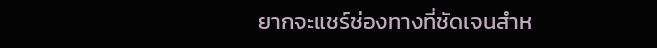ยากจะแชร์ช่องทางที่ชัดเจนสำห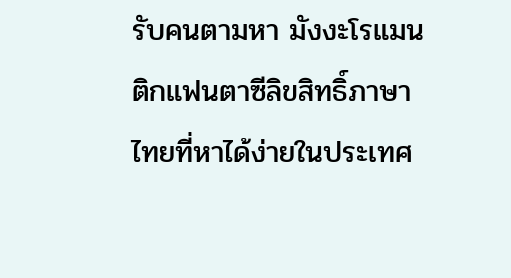รับคนตามหา มังงะโรแมนติกแฟนตาซีลิขสิทธิ์ภาษาไทยที่หาได้ง่ายในประเทศ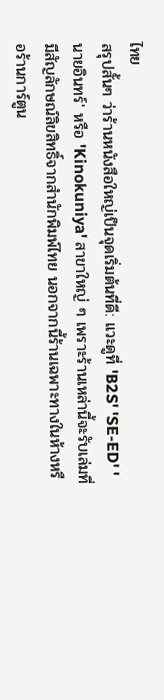ไทย
สรุปสั้นๆ ว่าร้านหนังสือใหญ่เป็นจุดเริ่มต้นที่ดี: แวะดูที่ 'B2S' 'SE-ED' 'นายอินทร์' หรือ 'Kinokuniya' สาขาใหญ่ ๆ เพราะร้านเหล่านี้จะรับเล่มที่มีสัญลักษณ์ลิขสิทธิ์จากสำนักพิมพ์ไทย นอกจากนี้ร้านเฉพาะทางในห้างหรือร้านการ์ตูน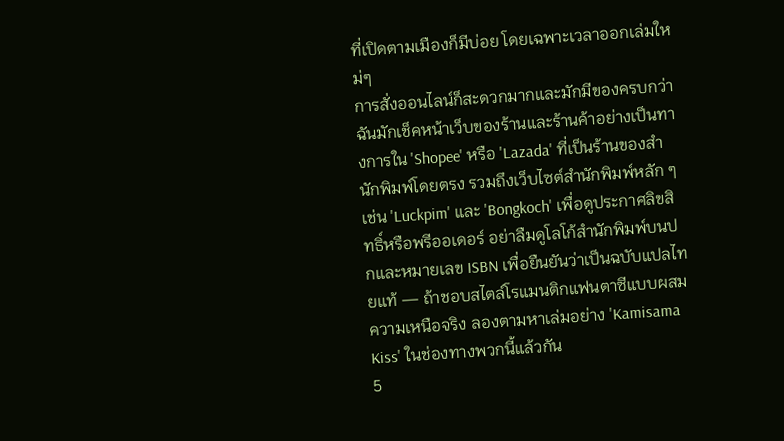ที่เปิดตามเมืองก็มีบ่อย โดยเฉพาะเวลาออกเล่มใหม่ๆ
การสั่งออนไลน์ก็สะดวกมากและมักมีของครบกว่า ฉันมักเช็คหน้าเว็บของร้านและร้านค้าอย่างเป็นทางการใน 'Shopee' หรือ 'Lazada' ที่เป็นร้านของสำนักพิมพ์โดยตรง รวมถึงเว็บไซต์สำนักพิมพ์หลัก ๆ เช่น 'Luckpim' และ 'Bongkoch' เพื่อดูประกาศลิขสิทธิ์หรือพรีออเดอร์ อย่าลืมดูโลโก้สำนักพิมพ์บนปกและหมายเลข ISBN เพื่อยืนยันว่าเป็นฉบับแปลไทยแท้ — ถ้าชอบสไตล์โรแมนติกแฟนตาซีแบบผสมความเหนือจริง ลองตามหาเล่มอย่าง 'Kamisama Kiss' ในช่องทางพวกนี้แล้วกัน
5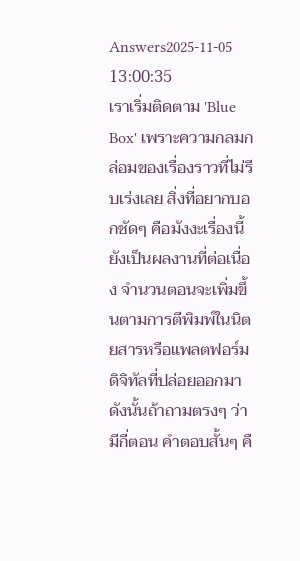Answers2025-11-05 13:00:35
เราเริ่มติดตาม 'Blue Box' เพราะความกลมกล่อมของเรื่องราวที่ไม่รีบเร่งเลย สิ่งที่อยากบอกชัดๆ คือมังงะเรื่องนี้ยังเป็นผลงานที่ต่อเนื่อง จำนวนตอนจะเพิ่มขึ้นตามการตีพิมพ์ในนิตยสารหรือแพลตฟอร์มดิจิทัลที่ปล่อยออกมา ดังนั้นถ้าถามตรงๆ ว่ามีกี่ตอน คำตอบสั้นๆ คื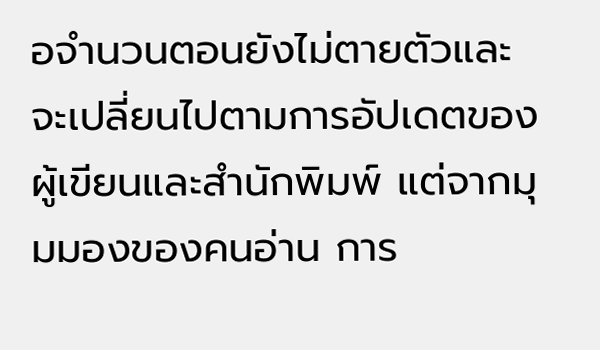อจำนวนตอนยังไม่ตายตัวและจะเปลี่ยนไปตามการอัปเดตของผู้เขียนและสำนักพิมพ์ แต่จากมุมมองของคนอ่าน การ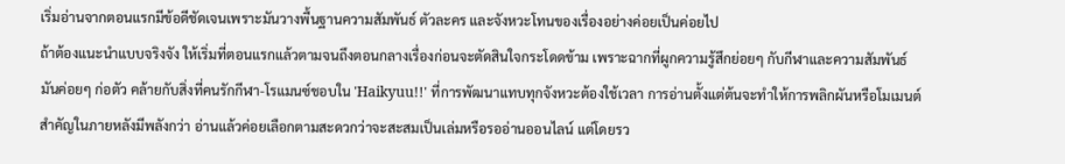เริ่มอ่านจากตอนแรกมีข้อดีชัดเจนเพราะมันวางพื้นฐานความสัมพันธ์ ตัวละคร และจังหวะโทนของเรื่องอย่างค่อยเป็นค่อยไป
ถ้าต้องแนะนำแบบจริงจัง ให้เริ่มที่ตอนแรกแล้วตามจนถึงตอนกลางเรื่องก่อนจะตัดสินใจกระโดดข้าม เพราะฉากที่ผูกความรู้สึกย่อยๆ กับกีฬาและความสัมพันธ์มันค่อยๆ ก่อตัว คล้ายกับสิ่งที่คนรักกีฬา-โรแมนซ์ชอบใน 'Haikyuu!!' ที่การพัฒนาแทบทุกจังหวะต้องใช้เวลา การอ่านตั้งแต่ต้นจะทำให้การพลิกผันหรือโมเมนต์สำคัญในภายหลังมีพลังกว่า อ่านแล้วค่อยเลือกตามสะดวกว่าจะสะสมเป็นเล่มหรือรออ่านออนไลน์ แต่โดยรว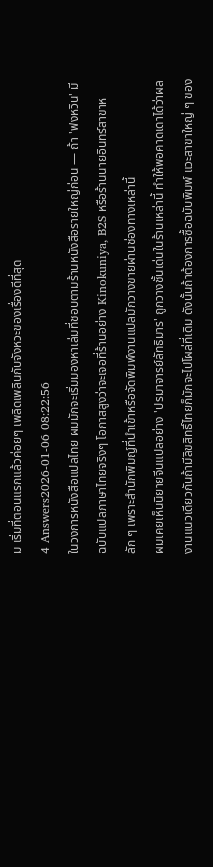ม เริ่มที่ตอนแรกแล้วค่อยๆ เพลิดเพลินกับจังหวะของเรื่องดีที่สุด
4 Answers2026-01-06 08:22:56
ในวงการหนังสือแปลไทย ผมมักจะเริ่มมองหาเล่มที่ชอบตามร้านหนังสือรายใหญ่ก่อน — ถ้า 'ฟงหวิน' มีฉบับแปลภาษาไทยจริงๆ โอกาสสูงว่าจะเจอที่ร้านอย่าง Kinokuniya, B2S หรือร้านนายอินทร์สาขาหลัก ๆ เพราะสำนักพิมญ์ที่นำเข้าหรือจัดพิมพ์งานแปลมักวางขายผ่านช่องทางเหล่านี้
ผมเคยเห็นนิยายจีนแปลอย่าง 'ปรมาจารย์ลัทธิมาร' ถูกวางชั้นเด่นในร้านเหล่านี้ ทำให้พอคาดเดาได้ว่าผลงานแนวเดียวกันถ้ามีลิขสิทธิ์ไทยก็มักจะไปโผล่ที่เดิม ดังนั้นถ้าต้องการซื้อฉบับพิมพ์ แวะสาขาใหญ่ ๆ ของ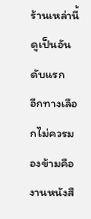ร้านเหล่านี้ดูเป็นอันดับแรก
อีกทางเลือกไม่ควรมองข้ามคืองานหนังสื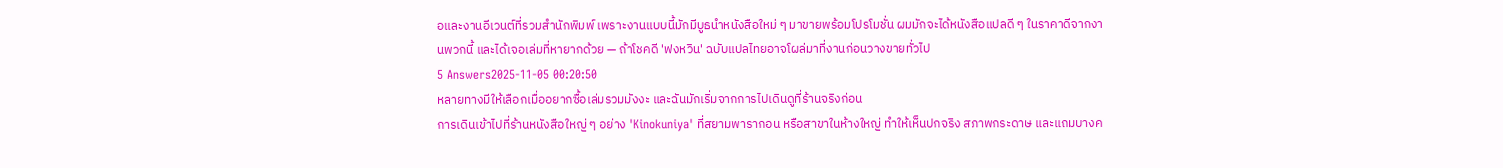อและงานอีเวนต์ที่รวมสำนักพิมพ์ เพราะงานแบบนี้มักมีบูธนำหนังสือใหม่ ๆ มาขายพร้อมโปรโมชั่น ผมมักจะได้หนังสือแปลดี ๆ ในราคาดีจากงานพวกนี้ และได้เจอเล่มที่หายากด้วย — ถ้าโชคดี 'ฟงหวิน' ฉบับแปลไทยอาจโผล่มาที่งานก่อนวางขายทั่วไป
5 Answers2025-11-05 00:20:50
หลายทางมีให้เลือกเมื่ออยากซื้อเล่มรวมมังงะ และฉันมักเริ่มจากการไปเดินดูที่ร้านจริงก่อน
การเดินเข้าไปที่ร้านหนังสือใหญ่ ๆ อย่าง 'Kinokuniya' ที่สยามพารากอน หรือสาขาในห้างใหญ่ ทำให้เห็นปกจริง สภาพกระดาษ และแถมบางค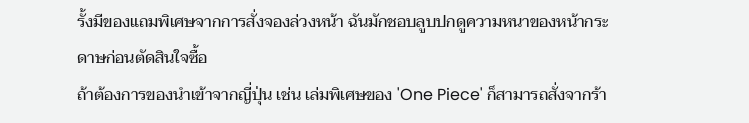รั้งมีของแถมพิเศษจากการสั่งจองล่วงหน้า ฉันมักชอบลูบปกดูความหนาของหน้ากระดาษก่อนตัดสินใจซื้อ
ถ้าต้องการของนำเข้าจากญี่ปุ่น เช่น เล่มพิเศษของ 'One Piece' ก็สามารถสั่งจากร้า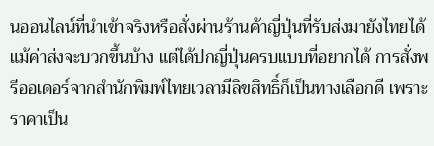นออนไลน์ที่นำเข้าจริงหรือสั่งผ่านร้านค้าญี่ปุ่นที่รับส่งมายังไทยได้ แม้ค่าส่งจะบวกขึ้นบ้าง แต่ได้ปกญี่ปุ่นครบแบบที่อยากได้ การสั่งพรีออเดอร์จากสำนักพิมพ์ไทยเวลามีลิขสิทธิ์ก็เป็นทางเลือกดี เพราะราคาเป็น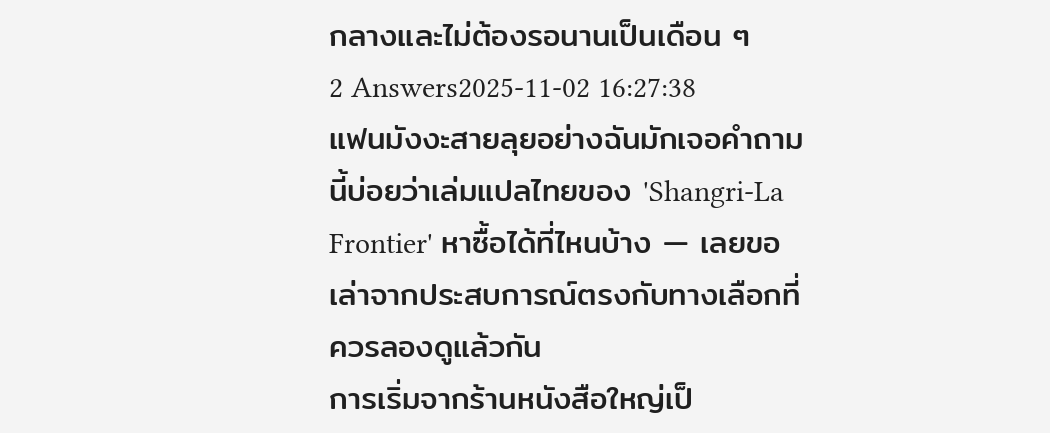กลางและไม่ต้องรอนานเป็นเดือน ๆ
2 Answers2025-11-02 16:27:38
แฟนมังงะสายลุยอย่างฉันมักเจอคำถามนี้บ่อยว่าเล่มแปลไทยของ 'Shangri-La Frontier' หาซื้อได้ที่ไหนบ้าง — เลยขอเล่าจากประสบการณ์ตรงกับทางเลือกที่ควรลองดูแล้วกัน
การเริ่มจากร้านหนังสือใหญ่เป็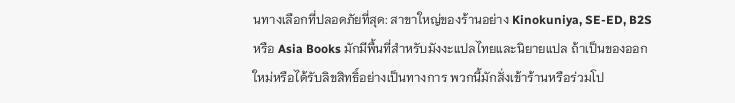นทางเลือกที่ปลอดภัยที่สุด: สาขาใหญ่ของร้านอย่าง Kinokuniya, SE-ED, B2S หรือ Asia Books มักมีพื้นที่สำหรับมังงะแปลไทยและนิยายแปล ถ้าเป็นของออกใหม่หรือได้รับลิขสิทธิ์อย่างเป็นทางการ พวกนี้มักสั่งเข้าร้านหรือร่วมโป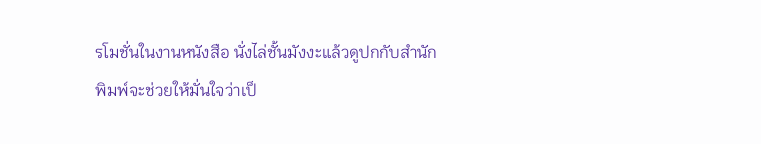รโมชั่นในงานหนังสือ นั่งไล่ชั้นมังงะแล้วดูปกกับสำนักพิมพ์จะช่วยให้มั่นใจว่าเป็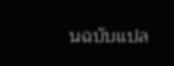นฉบับแปล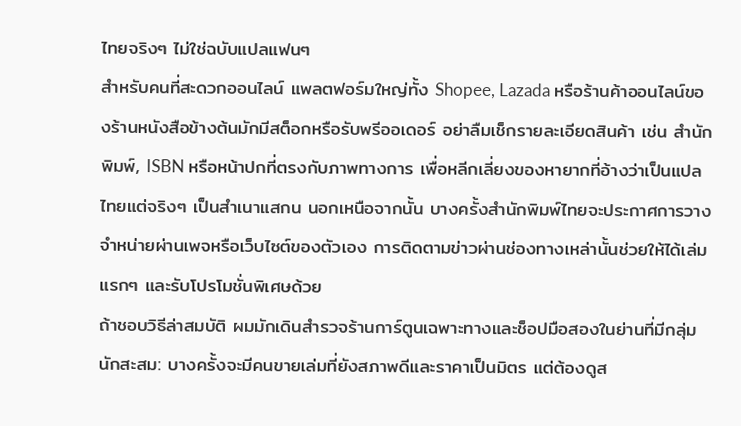ไทยจริงๆ ไม่ใช่ฉบับแปลแฟนๆ
สำหรับคนที่สะดวกออนไลน์ แพลตฟอร์มใหญ่ทั้ง Shopee, Lazada หรือร้านค้าออนไลน์ของร้านหนังสือข้างต้นมักมีสต็อกหรือรับพรีออเดอร์ อย่าลืมเช็กรายละเอียดสินค้า เช่น สำนักพิมพ์, ISBN หรือหน้าปกที่ตรงกับภาพทางการ เพื่อหลีกเลี่ยงของหายากที่อ้างว่าเป็นแปลไทยแต่จริงๆ เป็นสำเนาแสกน นอกเหนือจากนั้น บางครั้งสำนักพิมพ์ไทยจะประกาศการวางจำหน่ายผ่านเพจหรือเว็บไซต์ของตัวเอง การติดตามข่าวผ่านช่องทางเหล่านั้นช่วยให้ได้เล่มแรกๆ และรับโปรโมชั่นพิเศษด้วย
ถ้าชอบวิธีล่าสมบัติ ผมมักเดินสำรวจร้านการ์ตูนเฉพาะทางและช็อปมือสองในย่านที่มีกลุ่มนักสะสม: บางครั้งจะมีคนขายเล่มที่ยังสภาพดีและราคาเป็นมิตร แต่ต้องดูส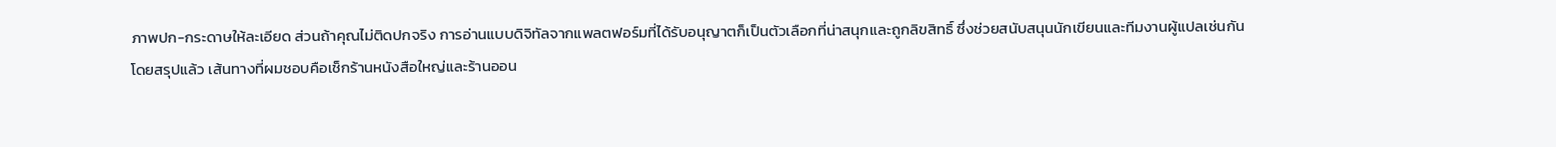ภาพปก-กระดาษให้ละเอียด ส่วนถ้าคุณไม่ติดปกจริง การอ่านแบบดิจิทัลจากแพลตฟอร์มที่ได้รับอนุญาตก็เป็นตัวเลือกที่น่าสนุกและถูกลิขสิทธิ์ ซึ่งช่วยสนับสนุนนักเขียนและทีมงานผู้แปลเช่นกัน
โดยสรุปแล้ว เส้นทางที่ผมชอบคือเช็กร้านหนังสือใหญ่และร้านออน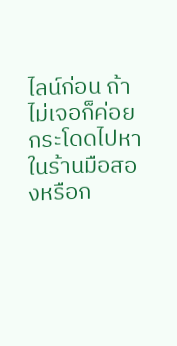ไลน์ก่อน ถ้าไม่เจอก็ค่อยกระโดดไปหาในร้านมือสองหรือก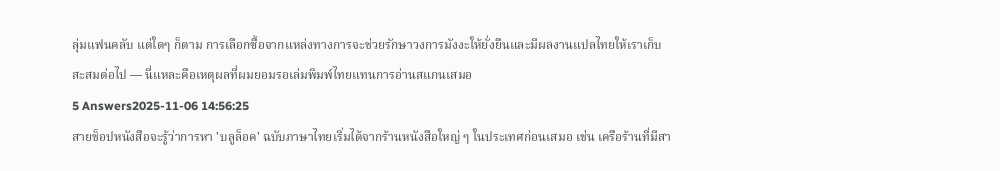ลุ่มแฟนคลับ แต่ใดๆ ก็ตาม การเลือกซื้อจากแหล่งทางการจะช่วยรักษาวงการมังงะให้ยั่งยืนและมีผลงานแปลไทยให้เราเก็บสะสมต่อไป — นี่แหละคือเหตุผลที่ผมยอมรอเล่มพิมพ์ไทยแทนการอ่านสแกนเสมอ
5 Answers2025-11-06 14:56:25
สายช็อปหนังสือจะรู้ว่าการหา 'บลูล็อค' ฉบับภาษาไทยเริ่มได้จากร้านหนังสือใหญ่ ๆ ในประเทศก่อนเสมอ เช่น เครือร้านที่มีสา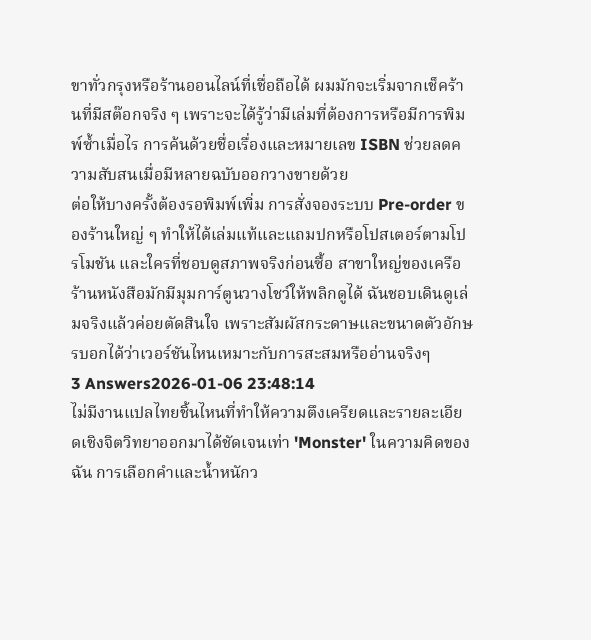ขาทั่วกรุงหรือร้านออนไลน์ที่เชื่อถือได้ ผมมักจะเริ่มจากเช็คร้านที่มีสต๊อกจริง ๆ เพราะจะได้รู้ว่ามีเล่มที่ต้องการหรือมีการพิมพ์ซ้ำเมื่อไร การค้นด้วยชื่อเรื่องและหมายเลข ISBN ช่วยลดความสับสนเมื่อมีหลายฉบับออกวางขายด้วย
ต่อให้บางครั้งต้องรอพิมพ์เพิ่ม การสั่งจองระบบ Pre-order ของร้านใหญ่ ๆ ทำให้ได้เล่มแท้และแถมปกหรือโปสเตอร์ตามโปรโมชัน และใครที่ชอบดูสภาพจริงก่อนซื้อ สาขาใหญ่ของเครือร้านหนังสือมักมีมุมการ์ตูนวางโชว์ให้พลิกดูได้ ฉันชอบเดินดูเล่มจริงแล้วค่อยตัดสินใจ เพราะสัมผัสกระดาษและขนาดตัวอักษรบอกได้ว่าเวอร์ชันไหนเหมาะกับการสะสมหรืออ่านจริงๆ
3 Answers2026-01-06 23:48:14
ไม่มีงานแปลไทยชิ้นไหนที่ทำให้ความตึงเครียดและรายละเอียดเชิงจิตวิทยาออกมาได้ชัดเจนเท่า 'Monster' ในความคิดของฉัน การเลือกคำและน้ำหนักว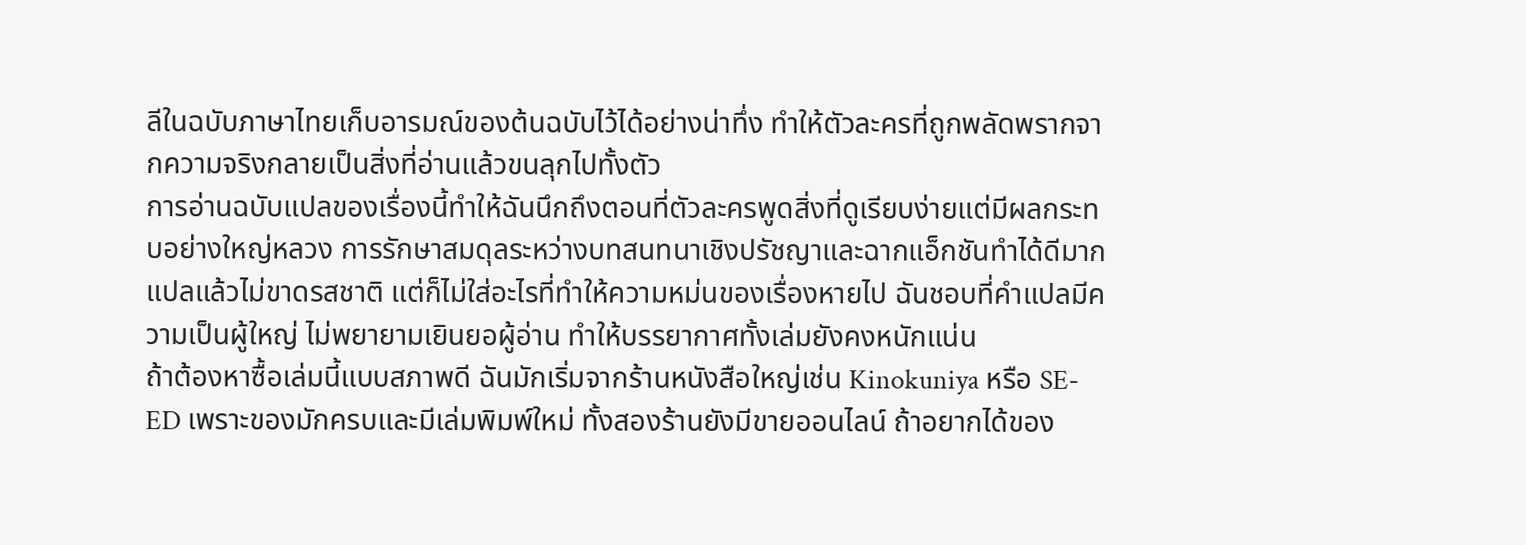ลีในฉบับภาษาไทยเก็บอารมณ์ของต้นฉบับไว้ได้อย่างน่าทึ่ง ทำให้ตัวละครที่ถูกพลัดพรากจากความจริงกลายเป็นสิ่งที่อ่านแล้วขนลุกไปทั้งตัว
การอ่านฉบับแปลของเรื่องนี้ทำให้ฉันนึกถึงตอนที่ตัวละครพูดสิ่งที่ดูเรียบง่ายแต่มีผลกระทบอย่างใหญ่หลวง การรักษาสมดุลระหว่างบทสนทนาเชิงปรัชญาและฉากแอ็กชันทำได้ดีมาก แปลแล้วไม่ขาดรสชาติ แต่ก็ไม่ใส่อะไรที่ทำให้ความหม่นของเรื่องหายไป ฉันชอบที่คำแปลมีความเป็นผู้ใหญ่ ไม่พยายามเยินยอผู้อ่าน ทำให้บรรยากาศทั้งเล่มยังคงหนักแน่น
ถ้าต้องหาซื้อเล่มนี้แบบสภาพดี ฉันมักเริ่มจากร้านหนังสือใหญ่เช่น Kinokuniya หรือ SE-ED เพราะของมักครบและมีเล่มพิมพ์ใหม่ ทั้งสองร้านยังมีขายออนไลน์ ถ้าอยากได้ของ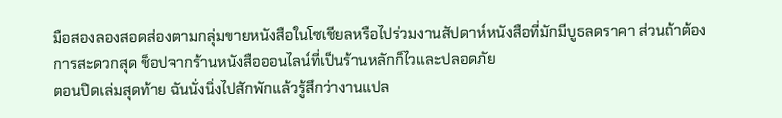มือสองลองสอดส่องตามกลุ่มขายหนังสือในโซเชียลหรือไปร่วมงานสัปดาห์หนังสือที่มักมีบูธลดราคา ส่วนถ้าต้องการสะดวกสุด ช็อปจากร้านหนังสือออนไลน์ที่เป็นร้านหลักก็ไวและปลอดภัย
ตอนปิดเล่มสุดท้าย ฉันนั่งนิ่งไปสักพักแล้วรู้สึกว่างานแปล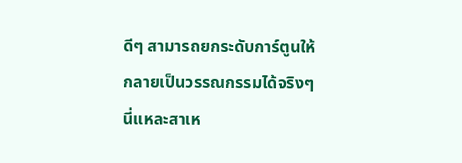ดีๆ สามารถยกระดับการ์ตูนให้กลายเป็นวรรณกรรมได้จริงๆ นี่แหละสาเห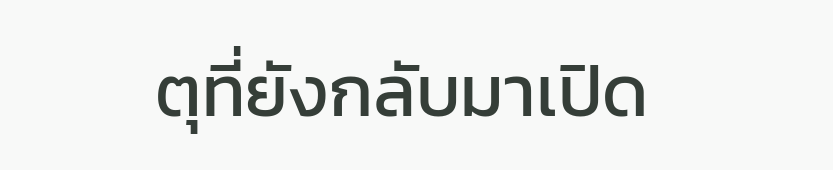ตุที่ยังกลับมาเปิด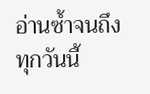อ่านซ้ำจนถึงทุกวันนี้